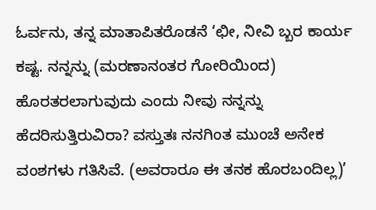ಓರ್ವನು, ತನ್ನ ಮಾತಾಪಿತರೊಡನೆ ‘ಛೀ, ನೀವಿ ಬ್ಬರ ಕಾರ್ಯ ಕಷ್ಟ. ನನ್ನನ್ನು (ಮರಣಾನಂತರ ಗೋರಿಯಿಂದ) ಹೊರತರಲಾಗುವುದು ಎಂದು ನೀವು ನನ್ನನ್ನು ಹೆದರಿಸುತ್ತಿರುವಿರಾ? ವಸ್ತುತಃ ನನಗಿಂತ ಮುಂಚೆ ಅನೇಕ ವಂಶಗಳು ಗತಿಸಿವೆ. (ಅವರಾರೂ ಈ ತನಕ ಹೊರಬಂದಿಲ್ಲ)’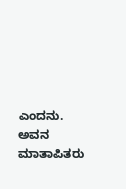ಎಂದನು. ಅವನ ಮಾತಾಪಿತರು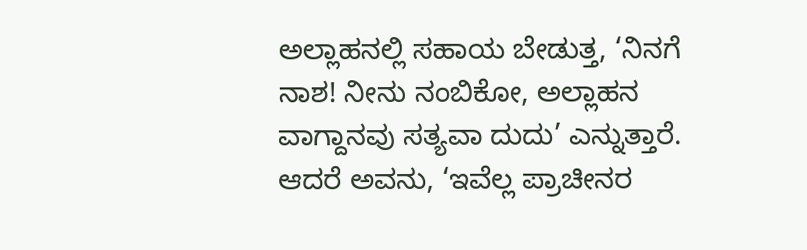ಅಲ್ಲಾಹನಲ್ಲಿ ಸಹಾಯ ಬೇಡುತ್ತ, ‘ನಿನಗೆ ನಾಶ! ನೀನು ನಂಬಿಕೋ, ಅಲ್ಲಾಹನ ವಾಗ್ದಾನವು ಸತ್ಯವಾ ದುದು’ ಎನ್ನುತ್ತಾರೆ. ಆದರೆ ಅವನು, ‘ಇವೆಲ್ಲ ಪ್ರಾಚೀನರ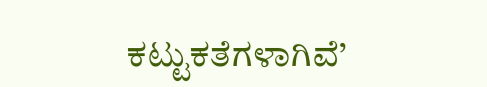ಕಟ್ಟುಕತೆಗಳಾಗಿವೆ’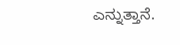ಎನ್ನುತ್ತಾನೆ.